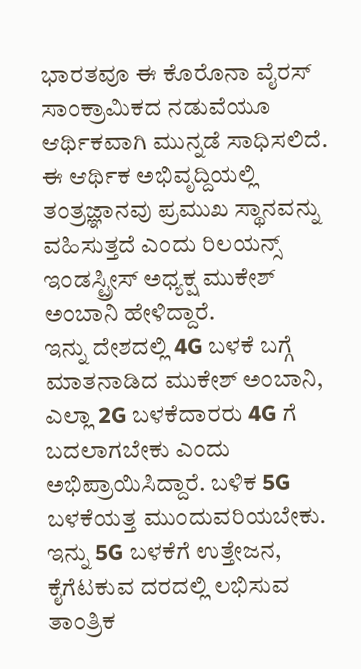ಭಾರತವೂ ಈ ಕೊರೊನಾ ವೈರಸ್ ಸಾಂಕ್ರಾಮಿಕದ ನಡುವೆಯೂ ಆರ್ಥಿಕವಾಗಿ ಮುನ್ನಡೆ ಸಾಧಿಸಲಿದೆ. ಈ ಆರ್ಥಿಕ ಅಭಿವೃದ್ದಿಯಲ್ಲಿ ತಂತ್ರಜ್ಞಾನವು ಪ್ರಮುಖ ಸ್ಥಾನವನ್ನು ವಹಿಸುತ್ತದೆ ಎಂದು ರಿಲಯನ್ಸ್ ಇಂಡಸ್ಟ್ರೀಸ್ ಅಧ್ಯಕ್ಷ ಮುಕೇಶ್ ಅಂಬಾನಿ ಹೇಳಿದ್ದಾರೆ.
ಇನ್ನು ದೇಶದಲ್ಲಿ 4G ಬಳಕೆ ಬಗ್ಗೆ ಮಾತನಾಡಿದ ಮುಕೇಶ್ ಅಂಬಾನಿ, ಎಲ್ಲಾ 2G ಬಳಕೆದಾರರು 4G ಗೆ ಬದಲಾಗಬೇಕು ಎಂದು ಅಭಿಪ್ರಾಯಿಸಿದ್ದಾರೆ. ಬಳಿಕ 5G ಬಳಕೆಯತ್ತ ಮುಂದುವರಿಯಬೇಕು. ಇನ್ನು 5G ಬಳಕೆಗೆ ಉತ್ತೇಜನ, ಕೈಗೆಟಕುವ ದರದಲ್ಲಿ ಲಭಿಸುವ ತಾಂತ್ರಿಕ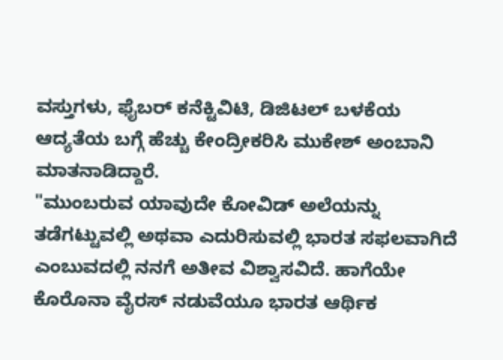ವಸ್ತುಗಳು, ಫೈಬರ್ ಕನೆಕ್ಟಿವಿಟಿ, ಡಿಜಿಟಲ್ ಬಳಕೆಯ ಆದ್ಯತೆಯ ಬಗ್ಗೆ ಹೆಚ್ಚು ಕೇಂದ್ರೀಕರಿಸಿ ಮುಕೇಶ್ ಅಂಬಾನಿ ಮಾತನಾಡಿದ್ದಾರೆ.
"ಮುಂಬರುವ ಯಾವುದೇ ಕೋವಿಡ್ ಅಲೆಯನ್ನು ತಡೆಗಟ್ಟುವಲ್ಲಿ ಅಥವಾ ಎದುರಿಸುವಲ್ಲಿ ಭಾರತ ಸಫಲವಾಗಿದೆ ಎಂಬುವದಲ್ಲಿ ನನಗೆ ಅತೀವ ವಿಶ್ವಾಸವಿದೆ. ಹಾಗೆಯೇ ಕೊರೊನಾ ವೈರಸ್ ನಡುವೆಯೂ ಭಾರತ ಆರ್ಥಿಕ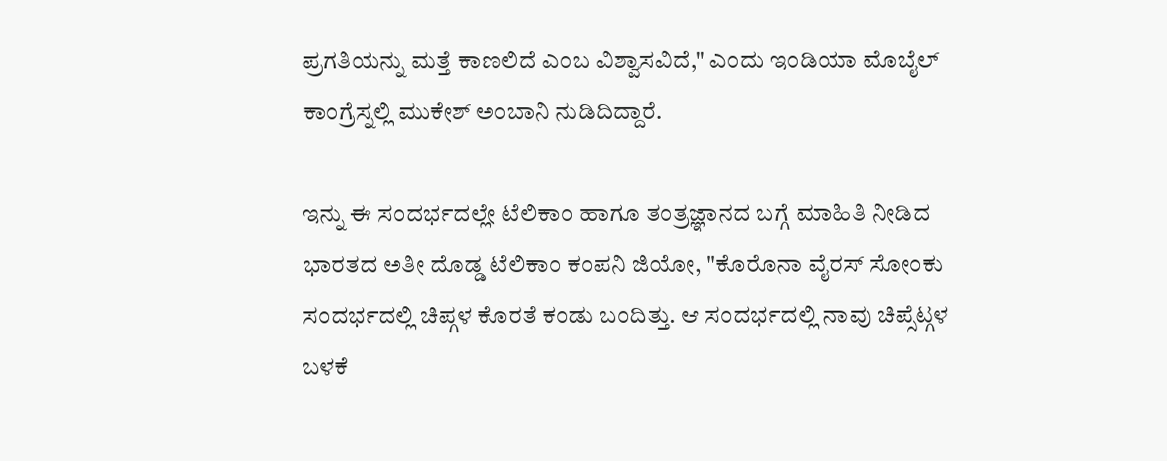ಪ್ರಗತಿಯನ್ನು ಮತ್ತೆ ಕಾಣಲಿದೆ ಎಂಬ ವಿಶ್ವಾಸವಿದೆ," ಎಂದು ಇಂಡಿಯಾ ಮೊಬೈಲ್ ಕಾಂಗ್ರೆಸ್ನಲ್ಲಿ ಮುಕೇಶ್ ಅಂಬಾನಿ ನುಡಿದಿದ್ದಾರೆ.

ಇನ್ನು ಈ ಸಂದರ್ಭದಲ್ಲೇ ಟೆಲಿಕಾಂ ಹಾಗೂ ತಂತ್ರಜ್ಞಾನದ ಬಗ್ಗೆ ಮಾಹಿತಿ ನೀಡಿದ ಭಾರತದ ಅತೀ ದೊಡ್ಡ ಟೆಲಿಕಾಂ ಕಂಪನಿ ಜಿಯೋ, "ಕೊರೊನಾ ವೈರಸ್ ಸೋಂಕು ಸಂದರ್ಭದಲ್ಲಿ ಚಿಪ್ಗಳ ಕೊರತೆ ಕಂಡು ಬಂದಿತ್ತು. ಆ ಸಂದರ್ಭದಲ್ಲಿ ನಾವು ಚಿಪ್ಸೆಟ್ಗಳ ಬಳಕೆ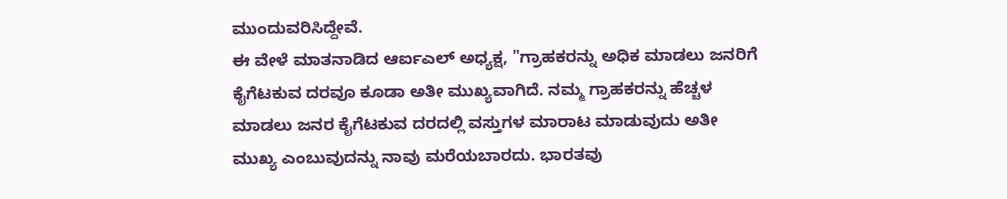ಮುಂದುವರಿಸಿದ್ದೇವೆ.
ಈ ವೇಳೆ ಮಾತನಾಡಿದ ಆರ್ಐಎಲ್ ಅಧ್ಯಕ್ಷ, "ಗ್ರಾಹಕರನ್ನು ಅಧಿಕ ಮಾಡಲು ಜನರಿಗೆ ಕೈಗೆಟಕುವ ದರವೂ ಕೂಡಾ ಅತೀ ಮುಖ್ಯವಾಗಿದೆ. ನಮ್ಮ ಗ್ರಾಹಕರನ್ನು ಹೆಚ್ಚಳ ಮಾಡಲು ಜನರ ಕೈಗೆಟಕುವ ದರದಲ್ಲಿ ವಸ್ತುಗಳ ಮಾರಾಟ ಮಾಡುವುದು ಅತೀ ಮುಖ್ಯ ಎಂಬುವುದನ್ನು ನಾವು ಮರೆಯಬಾರದು. ಭಾರತವು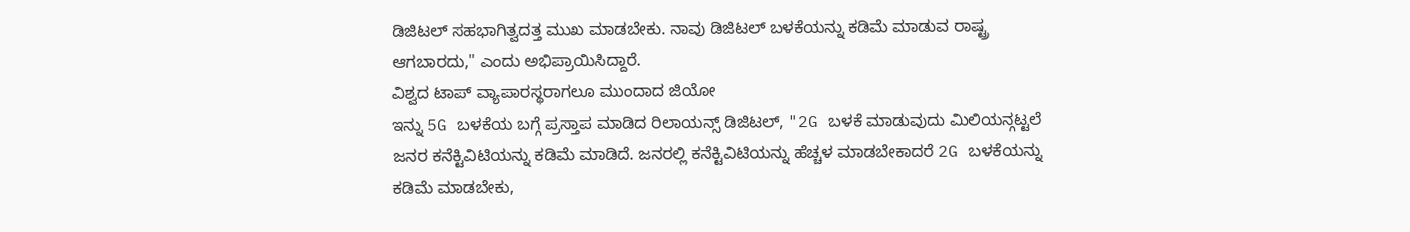ಡಿಜಿಟಲ್ ಸಹಭಾಗಿತ್ವದತ್ತ ಮುಖ ಮಾಡಬೇಕು. ನಾವು ಡಿಜಿಟಲ್ ಬಳಕೆಯನ್ನು ಕಡಿಮೆ ಮಾಡುವ ರಾಷ್ಟ್ರ ಆಗಬಾರದು," ಎಂದು ಅಭಿಪ್ರಾಯಿಸಿದ್ದಾರೆ.
ವಿಶ್ವದ ಟಾಪ್ ವ್ಯಾಪಾರಸ್ಥರಾಗಲೂ ಮುಂದಾದ ಜಿಯೋ
ಇನ್ನು 5G ಬಳಕೆಯ ಬಗ್ಗೆ ಪ್ರಸ್ತಾಪ ಮಾಡಿದ ರಿಲಾಯನ್ಸ್ ಡಿಜಿಟಲ್, "2G ಬಳಕೆ ಮಾಡುವುದು ಮಿಲಿಯನ್ಗಟ್ಟಲೆ ಜನರ ಕನೆಕ್ಟಿವಿಟಿಯನ್ನು ಕಡಿಮೆ ಮಾಡಿದೆ. ಜನರಲ್ಲಿ ಕನೆಕ್ಟಿವಿಟಿಯನ್ನು ಹೆಚ್ಚಳ ಮಾಡಬೇಕಾದರೆ 2G ಬಳಕೆಯನ್ನು ಕಡಿಮೆ ಮಾಡಬೇಕು,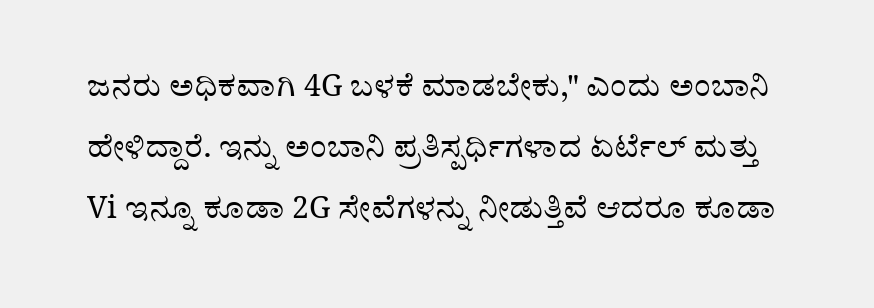ಜನರು ಅಧಿಕವಾಗಿ 4G ಬಳಕೆ ಮಾಡಬೇಕು," ಎಂದು ಅಂಬಾನಿ ಹೇಳಿದ್ದಾರೆ. ಇನ್ನು ಅಂಬಾನಿ ಪ್ರತಿಸ್ಪರ್ಧಿಗಳಾದ ಏರ್ಟೆಲ್ ಮತ್ತು Vi ಇನ್ನೂ ಕೂಡಾ 2G ಸೇವೆಗಳನ್ನು ನೀಡುತ್ತಿವೆ ಆದರೂ ಕೂಡಾ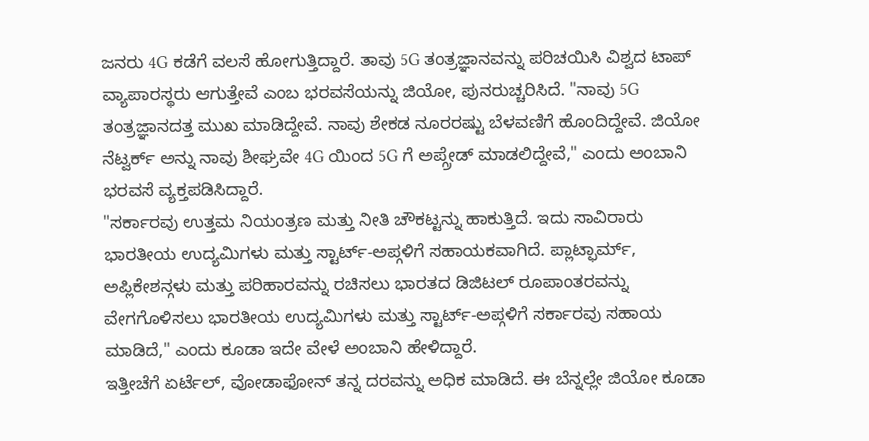ಜನರು 4G ಕಡೆಗೆ ವಲಸೆ ಹೋಗುತ್ತಿದ್ದಾರೆ. ತಾವು 5G ತಂತ್ರಜ್ಞಾನವನ್ನು ಪರಿಚಯಿಸಿ ವಿಶ್ವದ ಟಾಪ್ ವ್ಯಾಪಾರಸ್ಥರು ಆಗುತ್ತೇವೆ ಎಂಬ ಭರವಸೆಯನ್ನು ಜಿಯೋ, ಪುನರುಚ್ಚರಿಸಿದೆ. "ನಾವು 5G ತಂತ್ರಜ್ಞಾನದತ್ತ ಮುಖ ಮಾಡಿದ್ದೇವೆ. ನಾವು ಶೇಕಡ ನೂರರಷ್ಟು ಬೆಳವಣಿಗೆ ಹೊಂದಿದ್ದೇವೆ. ಜಿಯೋ ನೆಟ್ವರ್ಕ್ ಅನ್ನು ನಾವು ಶೀಘ್ರವೇ 4G ಯಿಂದ 5G ಗೆ ಅಪ್ಗ್ರೇಡ್ ಮಾಡಲಿದ್ದೇವೆ," ಎಂದು ಅಂಬಾನಿ ಭರವಸೆ ವ್ಯಕ್ತಪಡಿಸಿದ್ದಾರೆ.
"ಸರ್ಕಾರವು ಉತ್ತಮ ನಿಯಂತ್ರಣ ಮತ್ತು ನೀತಿ ಚೌಕಟ್ಟನ್ನು ಹಾಕುತ್ತಿದೆ. ಇದು ಸಾವಿರಾರು ಭಾರತೀಯ ಉದ್ಯಮಿಗಳು ಮತ್ತು ಸ್ಟಾರ್ಟ್-ಅಪ್ಗಳಿಗೆ ಸಹಾಯಕವಾಗಿದೆ. ಪ್ಲಾಟ್ಫಾರ್ಮ್, ಅಪ್ಲಿಕೇಶನ್ಗಳು ಮತ್ತು ಪರಿಹಾರವನ್ನು ರಚಿಸಲು ಭಾರತದ ಡಿಜಿಟಲ್ ರೂಪಾಂತರವನ್ನು ವೇಗಗೊಳಿಸಲು ಭಾರತೀಯ ಉದ್ಯಮಿಗಳು ಮತ್ತು ಸ್ಟಾರ್ಟ್-ಅಪ್ಗಳಿಗೆ ಸರ್ಕಾರವು ಸಹಾಯ ಮಾಡಿದೆ," ಎಂದು ಕೂಡಾ ಇದೇ ವೇಳೆ ಅಂಬಾನಿ ಹೇಳಿದ್ದಾರೆ.
ಇತ್ತೀಚೆಗೆ ಏರ್ಟೆಲ್, ವೋಡಾಫೋನ್ ತನ್ನ ದರವನ್ನು ಅಧಿಕ ಮಾಡಿದೆ. ಈ ಬೆನ್ನಲ್ಲೇ ಜಿಯೋ ಕೂಡಾ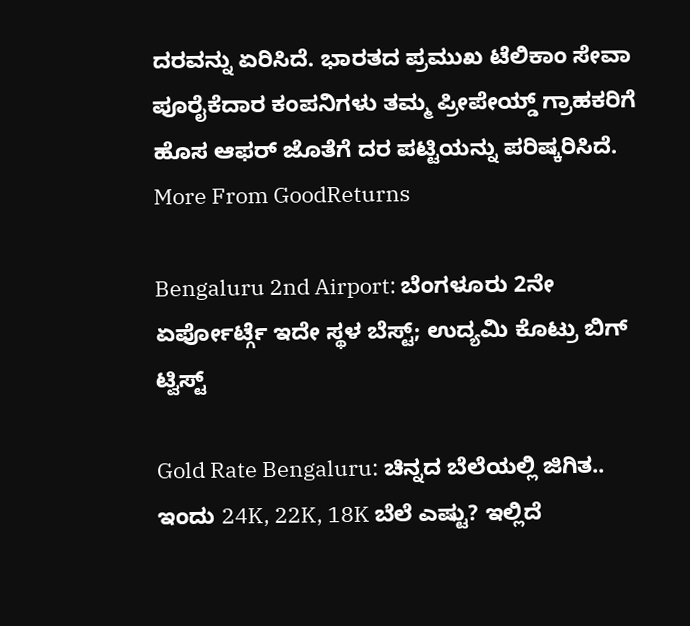ದರವನ್ನು ಏರಿಸಿದೆ. ಭಾರತದ ಪ್ರಮುಖ ಟೆಲಿಕಾಂ ಸೇವಾ ಪೂರೈಕೆದಾರ ಕಂಪನಿಗಳು ತಮ್ಮ ಪ್ರೀಪೇಯ್ಡ್ ಗ್ರಾಹಕರಿಗೆ ಹೊಸ ಆಫರ್ ಜೊತೆಗೆ ದರ ಪಟ್ಟಿಯನ್ನು ಪರಿಷ್ಕರಿಸಿದೆ.
More From GoodReturns

Bengaluru 2nd Airport: ಬೆಂಗಳೂರು 2ನೇ ಏರ್ಪೋರ್ಟ್ಗೆ ಇದೇ ಸ್ಥಳ ಬೆಸ್ಟ್; ಉದ್ಯಮಿ ಕೊಟ್ರು ಬಿಗ್ ಟ್ವಿಸ್ಟ್

Gold Rate Bengaluru: ಚಿನ್ನದ ಬೆಲೆಯಲ್ಲಿ ಜಿಗಿತ.. ಇಂದು 24K, 22K, 18K ಬೆಲೆ ಎಷ್ಟು? ಇಲ್ಲಿದೆ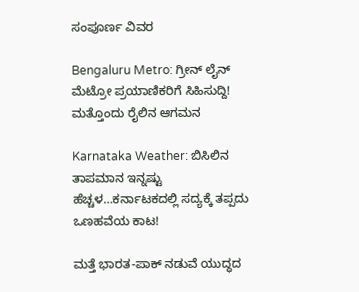ಸಂಪೂರ್ಣ ವಿವರ

Bengaluru Metro: ಗ್ರೀನ್ ಲೈನ್ ಮೆಟ್ರೋ ಪ್ರಯಾಣಿಕರಿಗೆ ಸಿಹಿಸುದ್ದಿ! ಮತ್ತೊಂದು ರೈಲಿನ ಆಗಮನ

Karnataka Weather: ಬಿಸಿಲಿನ ತಾಪಮಾನ ಇನ್ನಷ್ಟು ಹೆಚ್ಚಳ…ಕರ್ನಾಟಕದಲ್ಲಿ ಸದ್ಯಕ್ಕೆ ತಪ್ಪದು ಒಣಹವೆಯ ಕಾಟ!

ಮತ್ತೆ ಭಾರತ-ಪಾಕ್ ನಡುವೆ ಯುದ್ಧದ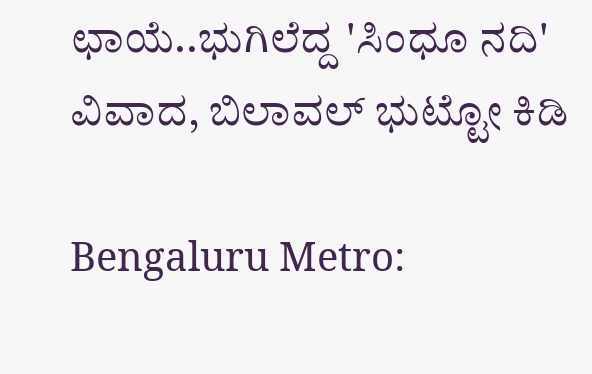ಛಾಯೆ..ಭುಗಿಲೆದ್ದ 'ಸಿಂಧೂ ನದಿ' ವಿವಾದ, ಬಿಲಾವಲ್ ಭುಟ್ಟೋ ಕಿಡಿ

Bengaluru Metro: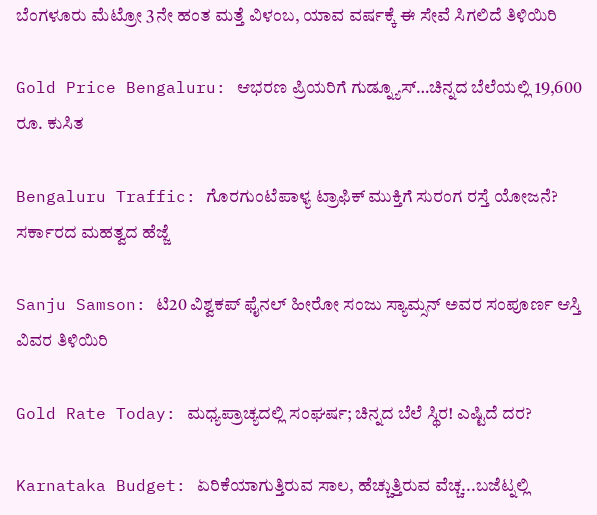ಬೆಂಗಳೂರು ಮೆಟ್ರೋ 3ನೇ ಹಂತ ಮತ್ತೆ ವಿಳಂಬ, ಯಾವ ವರ್ಷಕ್ಕೆ ಈ ಸೇವೆ ಸಿಗಲಿದೆ ತಿಳಿಯಿರಿ

Gold Price Bengaluru: ಆಭರಣ ಪ್ರಿಯರಿಗೆ ಗುಡ್ನ್ಯೂಸ್…ಚಿನ್ನದ ಬೆಲೆಯಲ್ಲಿ 19,600 ರೂ. ಕುಸಿತ

Bengaluru Traffic: ಗೊರಗುಂಟೆಪಾಳ್ಯ ಟ್ರಾಫಿಕ್ ಮುಕ್ತಿಗೆ ಸುರಂಗ ರಸ್ತೆ ಯೋಜನೆ? ಸರ್ಕಾರದ ಮಹತ್ವದ ಹೆಜ್ಜೆ

Sanju Samson: ಟಿ20 ವಿಶ್ವಕಪ್ ಫೈನಲ್ ಹೀರೋ ಸಂಜು ಸ್ಯಾಮ್ಸನ್ ಅವರ ಸಂಪೂರ್ಣ ಆಸ್ತಿ ವಿವರ ತಿಳಿಯಿರಿ

Gold Rate Today: ಮಧ್ಯಪ್ರಾಚ್ಯದಲ್ಲಿ ಸಂಘರ್ಷ; ಚಿನ್ನದ ಬೆಲೆ ಸ್ಥಿರ! ಎಷ್ಟಿದೆ ದರ?

Karnataka Budget: ಏರಿಕೆಯಾಗುತ್ತಿರುವ ಸಾಲ, ಹೆಚ್ಚುತ್ತಿರುವ ವೆಚ್ಚ...ಬಜೆಟ್ನಲ್ಲಿ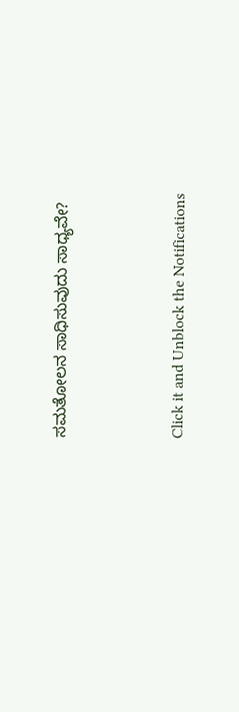ಸಮತೋಲನ ಸಾಧಿಸುವುದು ಸಾಧ್ಯವೇ?



Click it and Unblock the Notifications